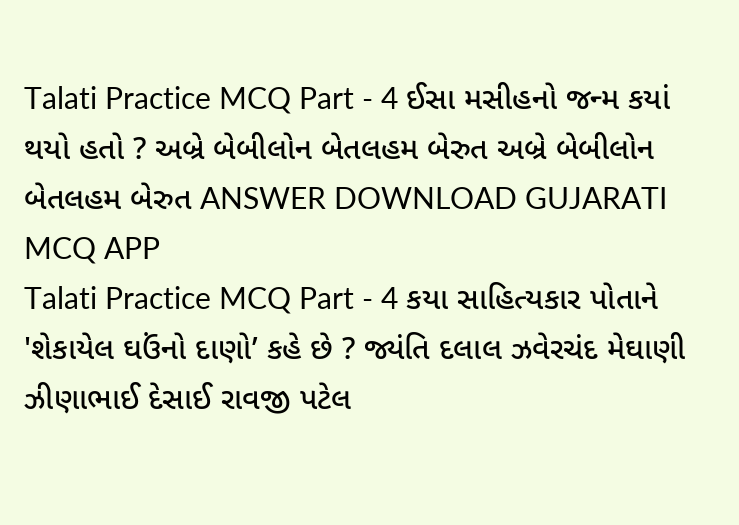Talati Practice MCQ Part - 4 ઈસા મસીહનો જન્મ કયાં થયો હતો ? અબ્રે બેબીલોન બેતલહમ બેરુત અબ્રે બેબીલોન બેતલહમ બેરુત ANSWER DOWNLOAD GUJARATI MCQ APP
Talati Practice MCQ Part - 4 કયા સાહિત્યકાર પોતાને 'શેકાયેલ ઘઉંનો દાણો’ કહે છે ? જ્યંતિ દલાલ ઝવેરચંદ મેઘાણી ઝીણાભાઈ દેસાઈ રાવજી પટેલ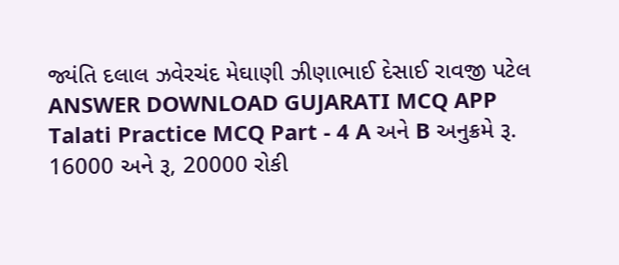જ્યંતિ દલાલ ઝવેરચંદ મેઘાણી ઝીણાભાઈ દેસાઈ રાવજી પટેલ ANSWER DOWNLOAD GUJARATI MCQ APP
Talati Practice MCQ Part - 4 A અને B અનુક્રમે રૂ. 16000 અને રૂ, 20000 રોકી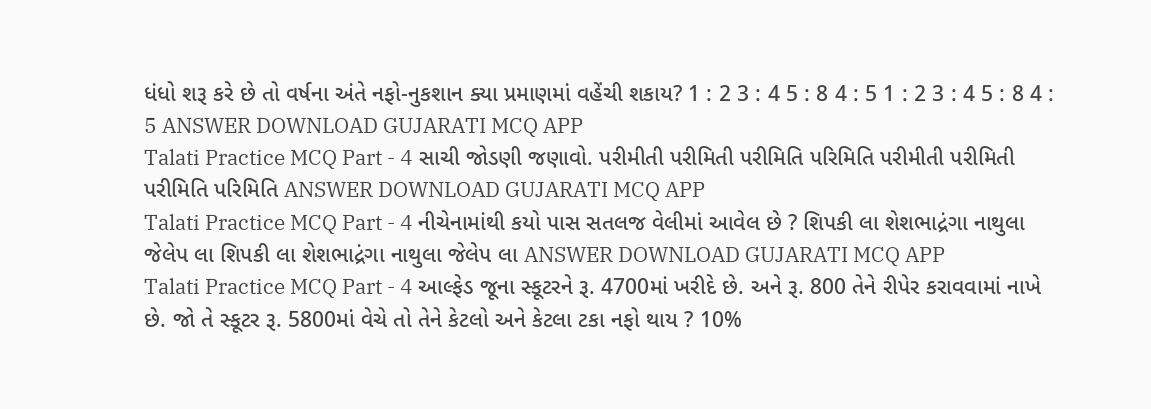ધંધો શરૂ કરે છે તો વર્ષના અંતે નફો-નુકશાન ક્યા પ્રમાણમાં વહેંચી શકાય? 1 : 2 3 : 4 5 : 8 4 : 5 1 : 2 3 : 4 5 : 8 4 : 5 ANSWER DOWNLOAD GUJARATI MCQ APP
Talati Practice MCQ Part - 4 સાચી જોડણી જણાવો. પરીમીતી પરીમિતી પરીમિતિ પરિમિતિ પરીમીતી પરીમિતી પરીમિતિ પરિમિતિ ANSWER DOWNLOAD GUJARATI MCQ APP
Talati Practice MCQ Part - 4 નીચેનામાંથી કયો પાસ સતલજ વેલીમાં આવેલ છે ? શિપકી લા શેશભાદ્રંગા નાથુલા જેલેપ લા શિપકી લા શેશભાદ્રંગા નાથુલા જેલેપ લા ANSWER DOWNLOAD GUJARATI MCQ APP
Talati Practice MCQ Part - 4 આલ્ફેડ જૂના સ્કૂટરને રૂ. 4700માં ખરીદે છે. અને રૂ. 800 તેને રીપેર કરાવવામાં નાખે છે. જો તે સ્કૂટર રૂ. 5800માં વેચે તો તેને કેટલો અને કેટલા ટકા નફો થાય ? 10%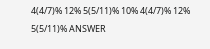4(4/7)% 12% 5(5/11)% 10% 4(4/7)% 12% 5(5/11)% ANSWER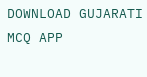DOWNLOAD GUJARATI MCQ APP